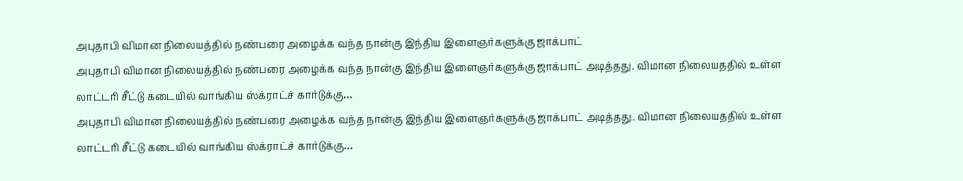அபுதாபி விமான நிலையத்தில் நண்பரை அழைக்க வந்த நான்கு இந்திய இளைஞர்களுக்கு ஜாக்பாட்
அபுதாபி விமான நிலையத்தில் நண்பரை அழைக்க வந்த நான்கு இந்திய இளைஞர்களுக்கு ஜாக்பாட் அடித்தது. விமான நிலையததில் உள்ள லாட்டரி சீட்டு கடையில் வாங்கிய ஸ்க்ராட்ச் கார்டுக்கு…
அபுதாபி விமான நிலையத்தில் நண்பரை அழைக்க வந்த நான்கு இந்திய இளைஞர்களுக்கு ஜாக்பாட் அடித்தது. விமான நிலையததில் உள்ள லாட்டரி சீட்டு கடையில் வாங்கிய ஸ்க்ராட்ச் கார்டுக்கு…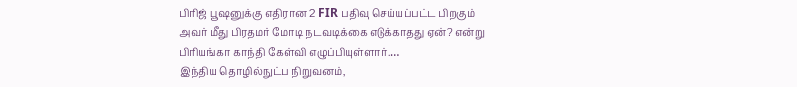பிரிஜ் பூஷனுக்கு எதிரான 2 FIR பதிவு செய்யப்பட்ட பிறகும் அவர் மீது பிரதமர் மோடி நடவடிக்கை எடுக்காதது ஏன்? என்று பிரியங்கா காந்தி கேள்வி எழுப்பியுள்ளார்.…
இந்திய தொழில்நுட்ப நிறுவனம்,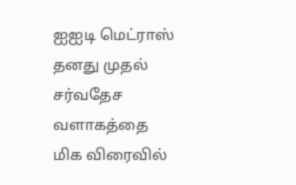ஐஐடி மெட்ராஸ் தனது முதல் சர்வதேச வளாகத்தை மிக விரைவில்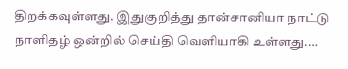திறக்கவுள்ளது. இதுகுறித்து தான்சானியா நாட்டு நாளிதழ் ஒன்றில் செய்தி வெளியாகி உள்ளது.…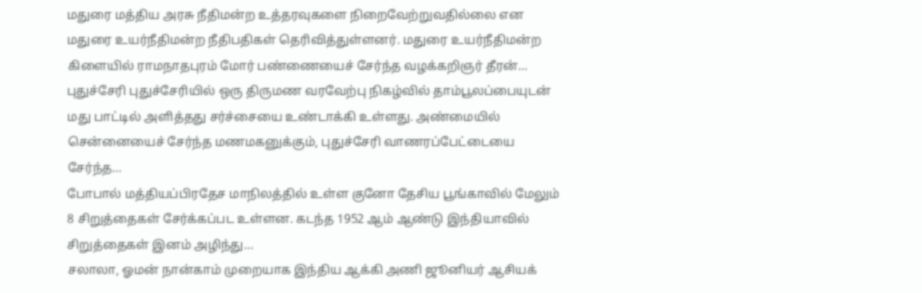மதுரை மத்திய அரசு நீதிமன்ற உத்தரவுகளை நிறைவேற்றுவதில்லை என மதுரை உயர்நீதிமன்ற நீதிபதிகள் தெரிவித்துள்ளனர். மதுரை உயர்நீதிமன்ற கிளையில் ராமநாதபுரம் மோர் பண்ணையைச் சேர்ந்த வழக்கறிஞர் தீரன்…
புதுச்சேரி புதுச்சேரியில் ஒரு திருமண வரவேற்பு நிகழ்வில் தாம்பூலப்பையுடன் மது பாட்டில் அளித்தது சர்ச்சையை உண்டாக்கி உள்ளது. அண்மையில் சென்னையைச் சேர்ந்த மணமகனுக்கும், புதுச்சேரி வாணரப்பேட்டையை சேர்ந்த…
போபால் மத்தியப்பிரதேச மாநிலத்தில் உள்ள குனோ தேசிய பூங்காவில் மேலும் 8 சிறுத்தைகள் சேர்க்கப்பட உள்ளன. கடந்த 1952 ஆம் ஆண்டு இந்தியாவில் சிறுத்தைகள் இனம் அழிந்து…
சலாலா, ஓமன் நான்காம் முறையாக இந்திய ஆக்கி அணி ஜூனியர் ஆசியக்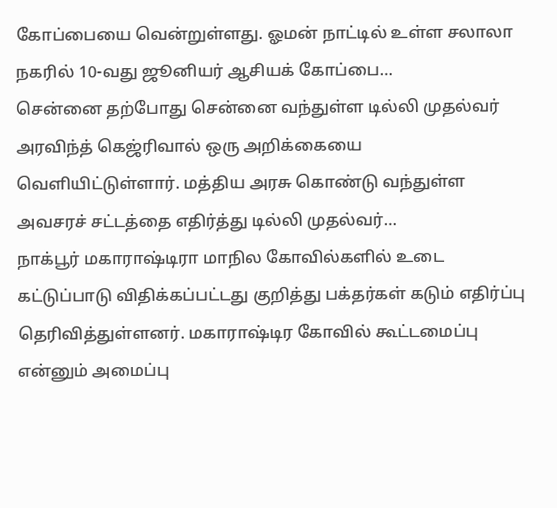கோப்பையை வென்றுள்ளது. ஓமன் நாட்டில் உள்ள சலாலா நகரில் 10-வது ஜூனியர் ஆசியக் கோப்பை…
சென்னை தற்போது சென்னை வந்துள்ள டில்லி முதல்வர் அரவிந்த் கெஜ்ரிவால் ஒரு அறிக்கையை வெளியிட்டுள்ளார். மத்திய அரசு கொண்டு வந்துள்ள அவசரச் சட்டத்தை எதிர்த்து டில்லி முதல்வர்…
நாக்பூர் மகாராஷ்டிரா மாநில கோவில்களில் உடை கட்டுப்பாடு விதிக்கப்பட்டது குறித்து பக்தர்கள் கடும் எதிர்ப்பு தெரிவித்துள்ளனர். மகாராஷ்டிர கோவில் கூட்டமைப்பு என்னும் அமைப்பு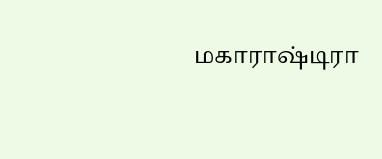மகாராஷ்டிரா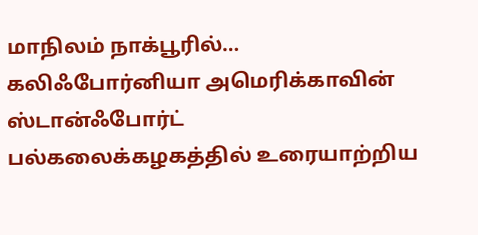மாநிலம் நாக்பூரில்…
கலிஃபோர்னியா அமெரிக்காவின் ஸ்டான்ஃபோர்ட் பல்கலைக்கழகத்தில் உரையாற்றிய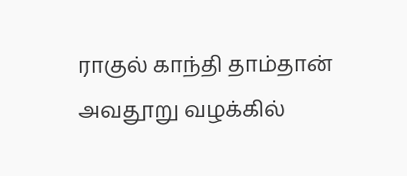ராகுல் காந்தி தாம்தான் அவதூறு வழக்கில்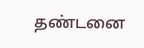தண்டனை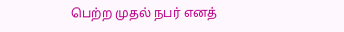பெற்ற முதல் நபர் எனத்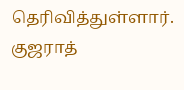தெரிவித்துள்ளார். குஜராத்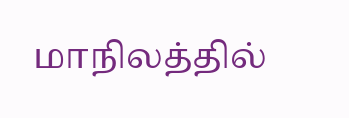மாநிலத்தில்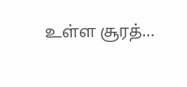உள்ள சூரத்…